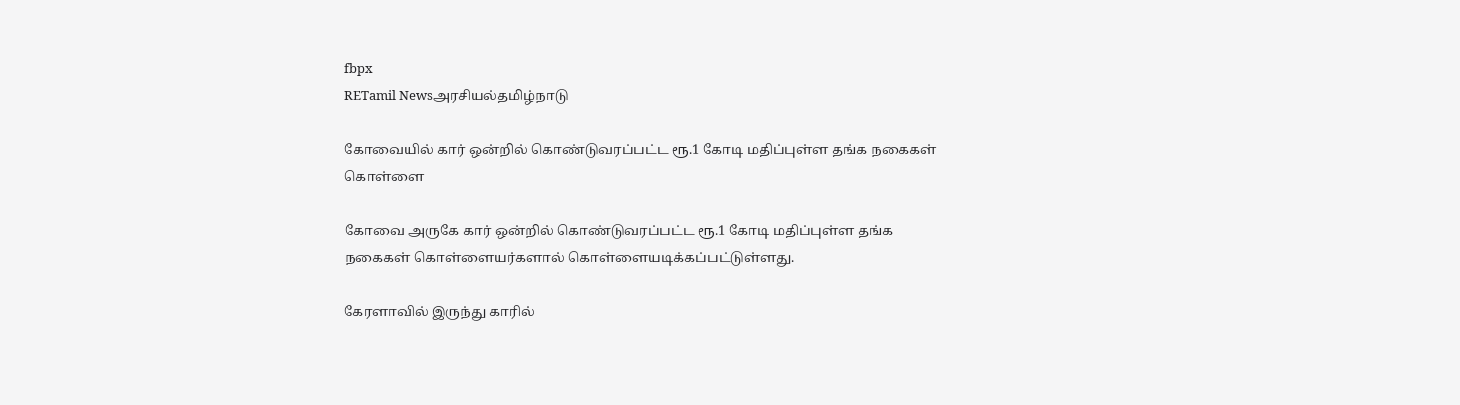fbpx
RETamil Newsஅரசியல்தமிழ்நாடு

கோவையில் கார் ஒன்றில் கொண்டுவரப்பட்ட ரூ.1 கோடி மதிப்புள்ள தங்க நகைகள் கொள்ளை

கோவை அருகே கார் ஒன்றில் கொண்டுவரப்பட்ட ரூ.1 கோடி மதிப்புள்ள தங்க நகைகள் கொள்ளையர்களால் கொள்ளையடிக்கப்பட்டுள்ளது.

கேரளாவில் இருந்து காரில்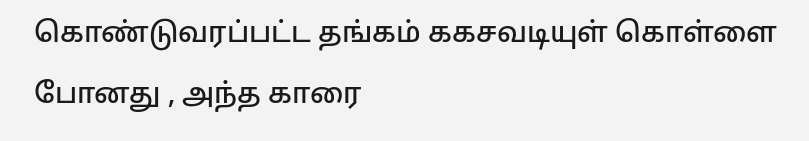கொண்டுவரப்பட்ட தங்கம் ககசவடியுள் கொள்ளை போனது , அந்த காரை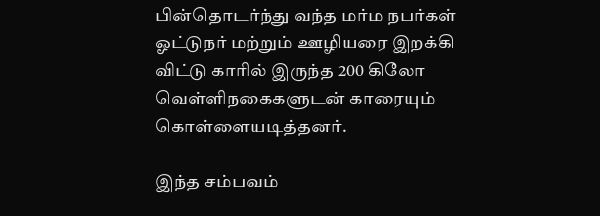பின்தொடர்ந்து வந்த மர்ம நபர்கள் ஓட்டுநர் மற்றும் ஊழியரை இறக்கி விட்டு காரில் இருந்த 200 கிலோ வெள்ளிநகைகளுடன் காரையும் கொள்ளையடித்தனர்.

இந்த சம்பவம்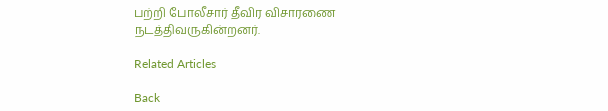பற்றி போலீசார் தீவிர விசாரணை நடத்திவருகின்றனர்.

Related Articles

Back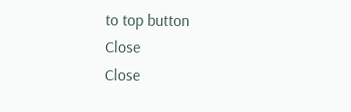to top button
Close
Close